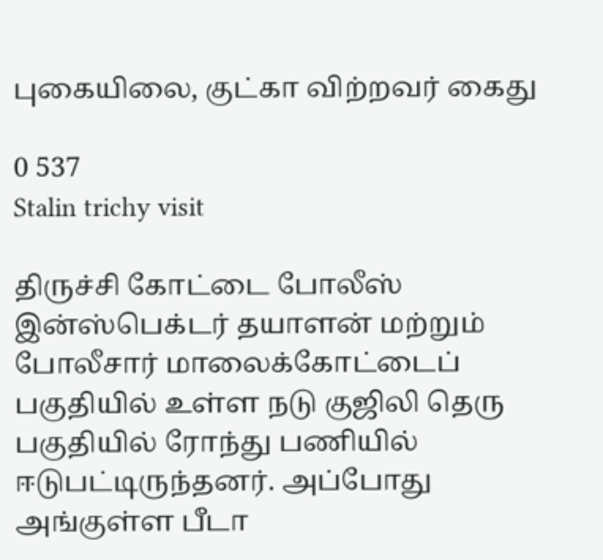புகையிலை, குட்கா விற்றவர் கைது

0 537
Stalin trichy visit

திருச்சி கோட்டை போலீஸ் இன்ஸ்பெக்டர் தயாளன் மற்றும் போலீசார் மாலைக்கோட்டைப் பகுதியில் உள்ள நடு குஜிலி தெரு பகுதியில் ரோந்து பணியில் ஈடுபட்டிருந்தனர். அப்போது அங்குள்ள பீடா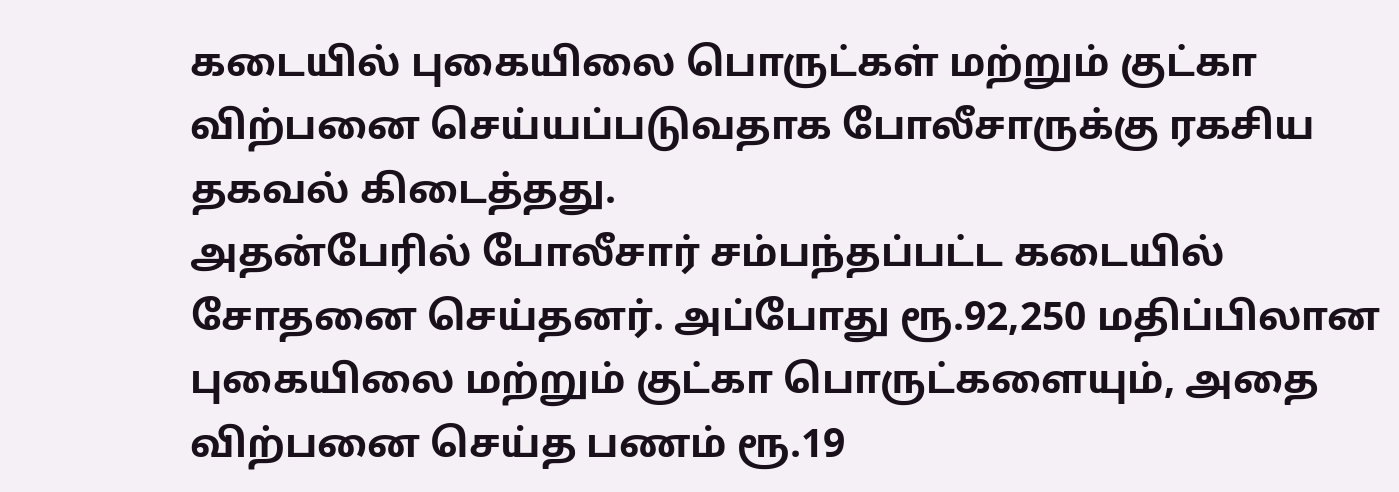கடையில் புகையிலை பொருட்கள் மற்றும் குட்கா விற்பனை செய்யப்படுவதாக போலீசாருக்கு ரகசிய தகவல் கிடைத்தது.
அதன்பேரில் போலீசார் சம்பந்தப்பட்ட கடையில் சோதனை செய்தனர். அப்போது ரூ.92,250 மதிப்பிலான புகையிலை மற்றும் குட்கா பொருட்களையும், அதை விற்பனை செய்த பணம் ரூ.19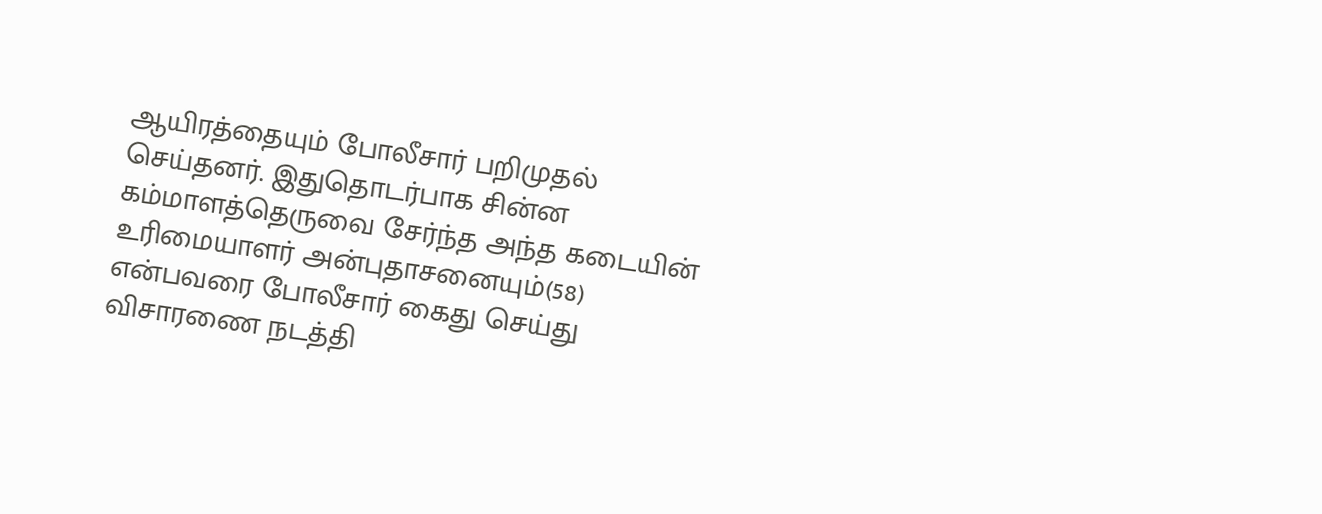ஆயிரத்தையும் போலீசார் பறிமுதல் செய்தனர். இதுதொடர்பாக சின்ன கம்மாளத்தெருவை சேர்ந்த அந்த கடையின் உரிமையாளர் அன்புதாசனையும்(58) என்பவரை போலீசார் கைது செய்து விசாரணை நடத்தி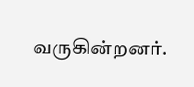வருகின்றனர்.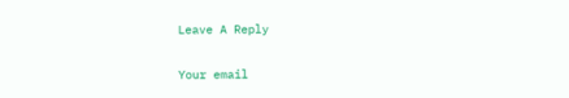Leave A Reply

Your email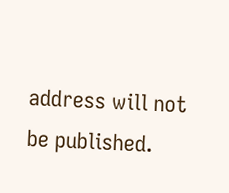address will not be published.